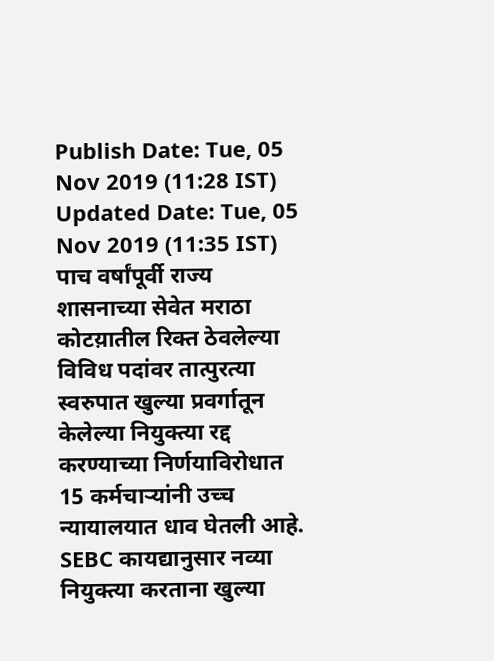Publish Date: Tue, 05 Nov 2019 (11:28 IST)
Updated Date: Tue, 05 Nov 2019 (11:35 IST)
पाच वर्षांपूर्वी राज्य शासनाच्या सेवेत मराठा कोटय़ातील रिक्त ठेवलेल्या विविध पदांवर तात्पुरत्या स्वरुपात खुल्या प्रवर्गातून केलेल्या नियुक्त्या रद्द करण्याच्या निर्णयाविरोधात 15 कर्मचाऱ्यांनी उच्च न्यायालयात धाव घेतली आहे.
SEBC कायद्यानुसार नव्या नियुक्त्या करताना खुल्या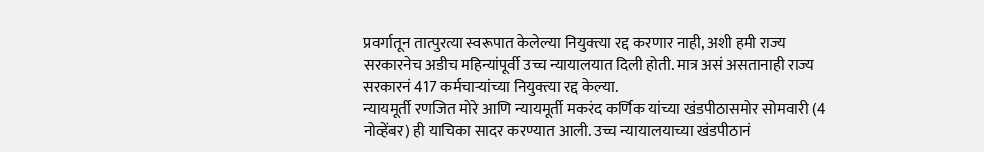प्रवर्गातून तात्पुरत्या स्वरूपात केलेल्या नियुक्त्या रद्द करणार नाही, अशी हमी राज्य सरकारनेच अडीच महिन्यांपूर्वी उच्च न्यायालयात दिली होती. मात्र असं असतानाही राज्य सरकारनं 417 कर्मचाऱ्यांच्या नियुक्त्या रद्द केल्या.
न्यायमूर्ती रणजित मोरे आणि न्यायमूर्ती मकरंद कर्णिक यांच्या खंडपीठासमोर सोमवारी (4 नोव्हेंबर) ही याचिका सादर करण्यात आली. उच्च न्यायालयाच्या खंडपीठानं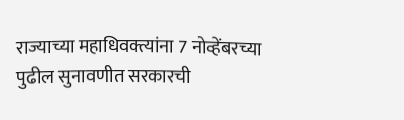राज्याच्या महाधिवक्त्यांना 7 नोव्हेंबरच्या पुढील सुनावणीत सरकारची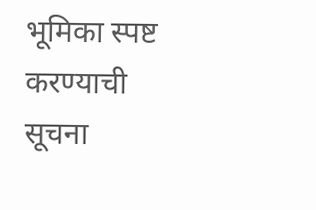भूमिका स्पष्ट करण्याची सूचना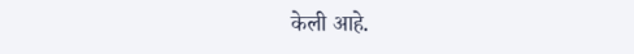केली आहे.